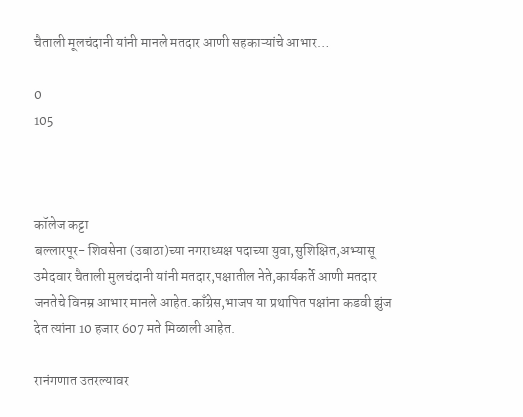चैताली मूलचंदानी यांनी मानले मतदार आणी सहकाऱ्यांचे आभार…

0
105



कॉलेज कट्टा
बल्लारपूर- शिवसेना (उबाठा)च्या नगराध्यक्ष पदाच्या युवा,सुशिक्षित,अभ्यासू उमेदवार चैताली मुलचंदानी यांनी मतदार,पक्षातील नेते,कार्यकर्ते आणी मतदार जनतेचे विनम्र आभार मानले आहेत.काँग्रेस,भाजप या प्रथापित पक्षांना कडवी झुंज देत त्यांना 10 हजार 607 मते मिळाली आहेत.

रानंगणात उतरल्यावर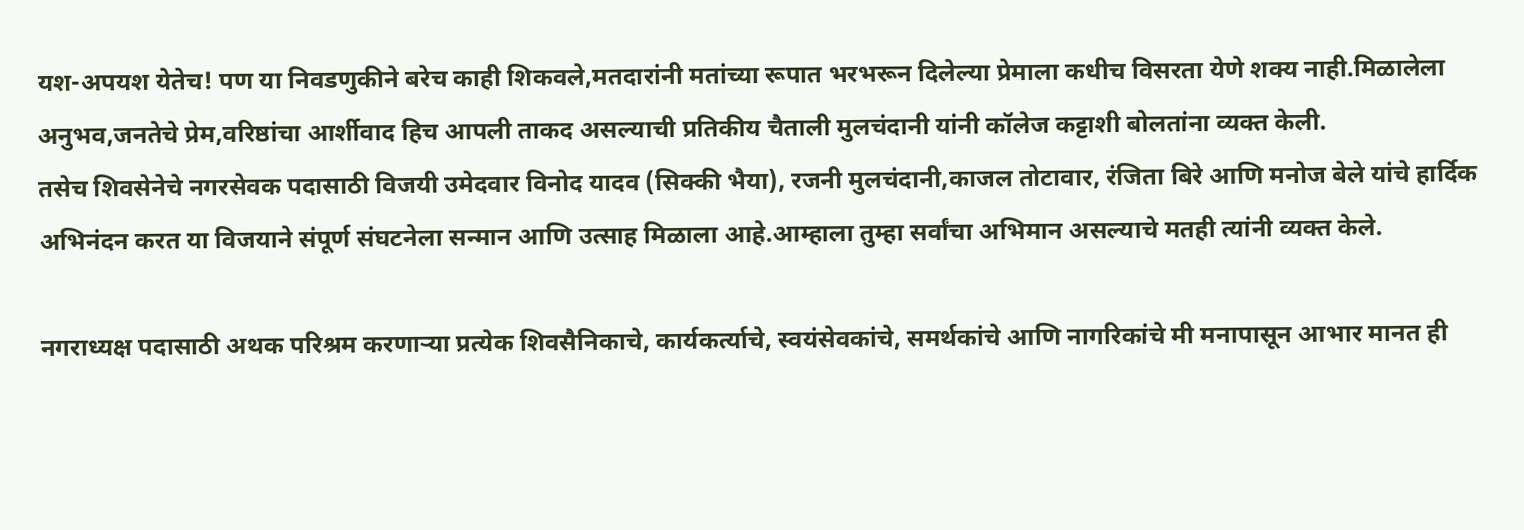यश-अपयश येतेच! पण या निवडणुकीने बरेच काही शिकवले,मतदारांनी मतांच्या रूपात भरभरून दिलेल्या प्रेमाला कधीच विसरता येणे शक्य नाही.मिळालेला अनुभव,जनतेचे प्रेम,वरिष्ठांचा आर्शीवाद हिच आपली ताकद असल्याची प्रतिकीय चैताली मुलचंदानी यांनी कॉलेज कट्टाशी बोलतांना व्यक्त केली.
तसेच शिवसेनेचे नगरसेवक पदासाठी विजयी उमेदवार विनोद यादव (सिक्की भैया), रजनी मुलचंदानी,काजल तोटावार, रंजिता बिरे आणि मनोज बेले यांचे हार्दिक अभिनंदन करत या विजयाने संपूर्ण संघटनेला सन्मान आणि उत्साह मिळाला आहे.आम्हाला तुम्हा सर्वांचा अभिमान असल्याचे मतही त्यांनी व्यक्त केले.

नगराध्यक्ष पदासाठी अथक परिश्रम करणाऱ्या प्रत्येक शिवसैनिकाचे, कार्यकर्त्याचे, स्वयंसेवकांचे, समर्थकांचे आणि नागरिकांचे मी मनापासून आभार मानत ही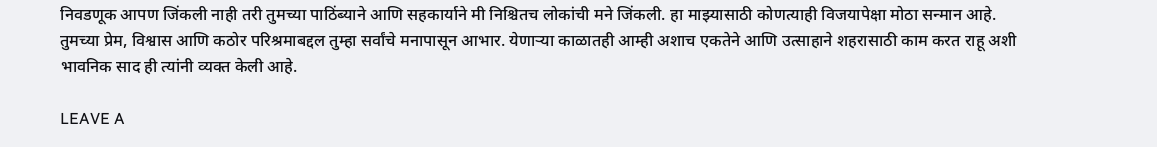निवडणूक आपण जिंकली नाही तरी तुमच्या पाठिंब्याने आणि सहकार्याने मी निश्चितच लोकांची मने जिंकली. हा माझ्यासाठी कोणत्याही विजयापेक्षा मोठा सन्मान आहे.
तुमच्या प्रेम, विश्वास आणि कठोर परिश्रमाबद्दल तुम्हा सर्वांचे मनापासून आभार. येणाऱ्या काळातही आम्ही अशाच एकतेने आणि उत्साहाने शहरासाठी काम करत राहू अशी भावनिक साद ही त्यांनी व्यक्त केली आहे.

LEAVE A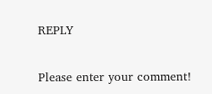REPLY

Please enter your comment!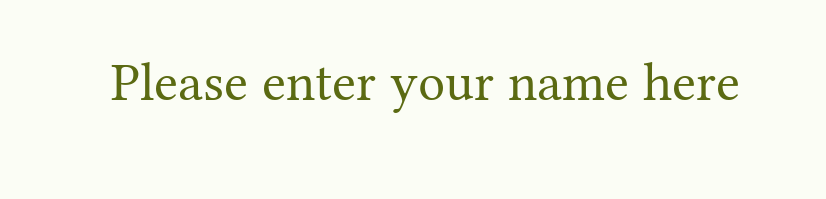Please enter your name here